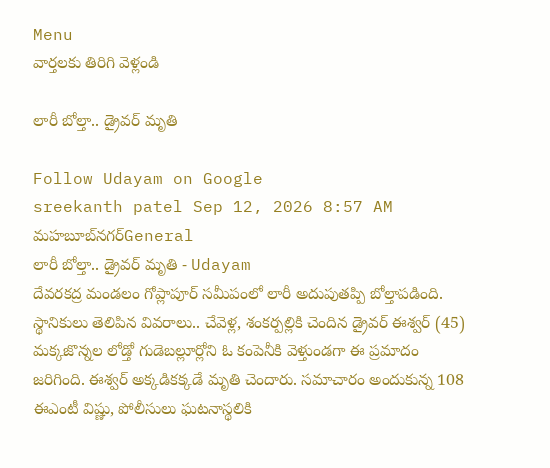Menu
వార్తలకు తిరిగి వెళ్లండి

లారీ బోల్తా.. డ్రైవర్ మృతి

Follow Udayam on Google
sreekanth patel Sep 12, 2026 8:57 AM మహబూబ్‌నగర్General
లారీ బోల్తా.. డ్రైవర్ మృతి - Udayam
దేవరకద్ర మండలం గోప్లాపూర్ సమీపంలో లారీ అదుపుతప్పి బోల్తాపడింది. స్థానికులు తెలిపిన వివరాలు.. చేవెళ్ల, శంకర్పల్లికి చెందిన డ్రైవర్ ఈశ్వర్ (45) మక్కజొన్నల లోడ్తో గుడెబల్లూర్లోని ఓ కంపెనీకి వెళ్తుండగా ఈ ప్రమాదం జరిగింది. ఈశ్వర్ అక్కడికక్కడే మృతి చెందారు. సమాచారం అందుకున్న 108 ఈఎంటీ విష్ణు, పోలీసులు ఘటనాస్థలికి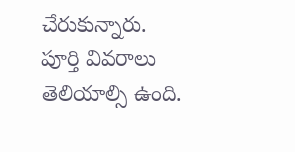చేరుకున్నారు. పూర్తి వివరాలు తెలియాల్సి ఉంది.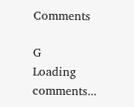Comments

G
Loading comments...